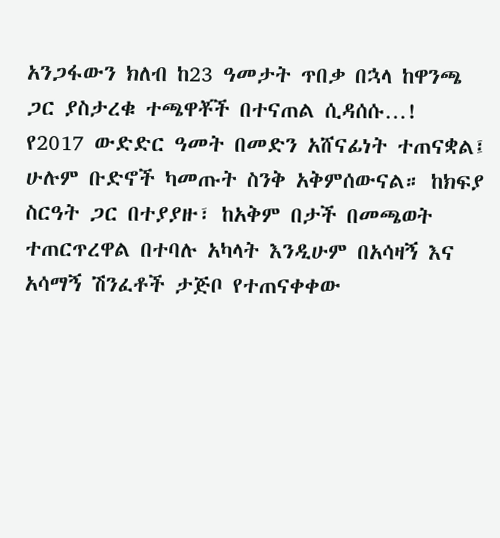አንጋፋውን ክለብ ከ23 ዓመታት ጥበቃ በኋላ ከዋንጫ ጋር ያስታረቁ ተጫዋቾች በተናጠል ሲዳሰሱ…!
የ2017 ውድድር ዓመት በመድን አሸናፊነት ተጠናቋል፤ ሁሉም ቡድኖች ካመጡት ስንቅ አቅምሰውናል። ከክፍያ ስርዓት ጋር በተያያዙ፣ ከአቅም በታች በመጫወት ተጠርጥረዋል በተባሉ አካላት እንዲሁም በአሳዛኝ እና አሳማኝ ሽንፈቶች ታጅቦ የተጠናቀቀው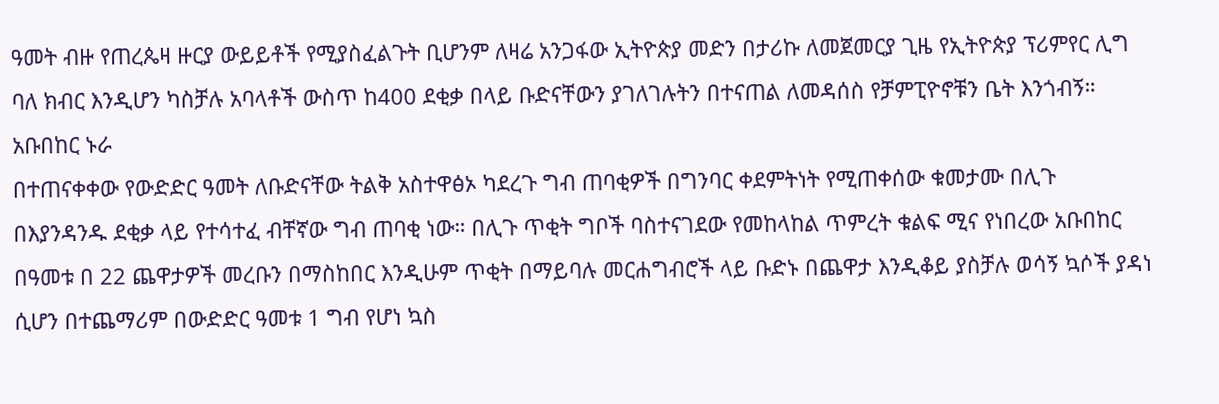ዓመት ብዙ የጠረጴዛ ዙርያ ውይይቶች የሚያስፈልጉት ቢሆንም ለዛሬ አንጋፋው ኢትዮጵያ መድን በታሪኩ ለመጀመርያ ጊዜ የኢትዮጵያ ፕሪምየር ሊግ ባለ ክብር እንዲሆን ካስቻሉ አባላቶች ውስጥ ከ400 ደቂቃ በላይ ቡድናቸውን ያገለገሉትን በተናጠል ለመዳሰስ የቻምፒዮኖቹን ቤት እንጎብኝ።
አቡበከር ኑራ
በተጠናቀቀው የውድድር ዓመት ለቡድናቸው ትልቅ አስተዋፅኦ ካደረጉ ግብ ጠባቂዎች በግንባር ቀደምትነት የሚጠቀሰው ቁመታሙ በሊጉ በእያንዳንዱ ደቂቃ ላይ የተሳተፈ ብቸኛው ግብ ጠባቂ ነው። በሊጉ ጥቂት ግቦች ባስተናገደው የመከላከል ጥምረት ቁልፍ ሚና የነበረው አቡበከር በዓመቱ በ 22 ጨዋታዎች መረቡን በማስከበር እንዲሁም ጥቂት በማይባሉ መርሐግብሮች ላይ ቡድኑ በጨዋታ እንዲቆይ ያስቻሉ ወሳኝ ኳሶች ያዳነ ሲሆን በተጨማሪም በውድድር ዓመቱ 1 ግብ የሆነ ኳስ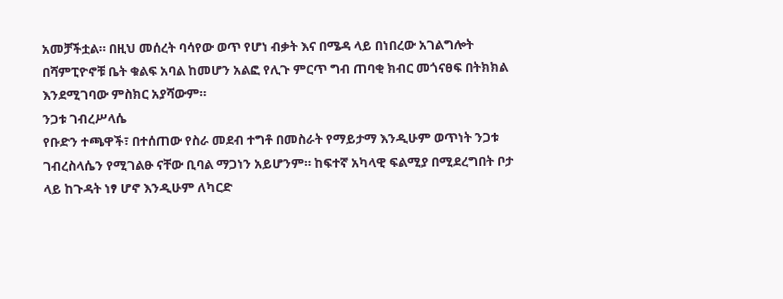አመቻችቷል። በዚህ መሰረት ባሳየው ወጥ የሆነ ብቃት እና በሜዳ ላይ በነበረው አገልግሎት በሻምፒዮኖቹ ቤት ቁልፍ አባል ከመሆን አልፎ የሊጉ ምርጥ ግብ ጠባቂ ክብር መጎናፀፍ በትክክል እንደሚገባው ምስክር አያሻውም።
ንጋቱ ገብረሥላሴ
የቡድን ተጫዋች፣ በተሰጠው የስራ መደብ ተግቶ በመስራት የማይታማ እንዲሁም ወጥነት ንጋቱ ገብረስላሴን የሚገልፁ ናቸው ቢባል ማጋነን አይሆንም። ከፍተኛ አካላዊ ፍልሚያ በሚደረግበት ቦታ ላይ ከጉዳት ነፃ ሆኖ እንዲሁም ለካርድ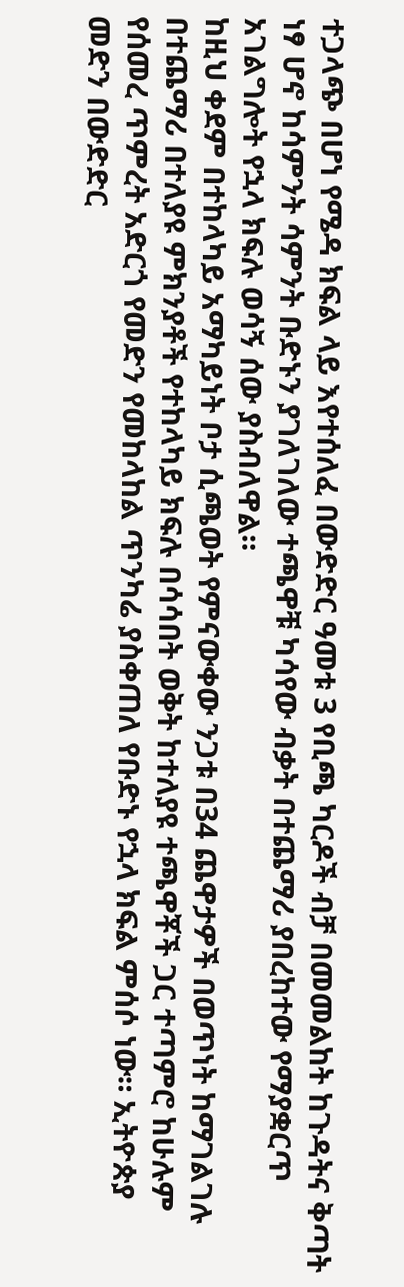ተጋላጭ በሆነ የሜዳ ክፍል ላይ እየተሰለፈ በውድድር ዓመቱ 3 የቢጫ ካርዶች ብቻ በመመልከት ከጉዳትና ቅጣት ነፃ ሆኖ ከሳምንት ሳምንት ቡድኑን ያገለገለው ተጫዋቹ ካሳየው ብቃት በተጨማሪ ያበረከተው የማያቋርጥ አገልግሎት የኋላ ክፍሉ ወሳኝ ሰው ያስብለዋል።
ከዚህ ቀደም በተከላካይ አማካይነት ቦታ ሲጫወት የምናውቀው ንጋቱ በ34 ጨዋታዎች በወጥነት ከማገልገሉ በተጨማሪ በተለያዩ ምክንያቶች የተከላካይ ክፍሉ በሳሳበት ወቅት ከተለያዩ ተጫዋቾች ጋር ተጣምሮ ከሁሉም የሰመረ ጥምረት አድርጎ የመድን የመከላከል ጥንካሬ ያስቀጠለ የቡድኑ የኋላ ክፍል ምሰሶ ነው። ኢትዮጵያ መድን በውድድር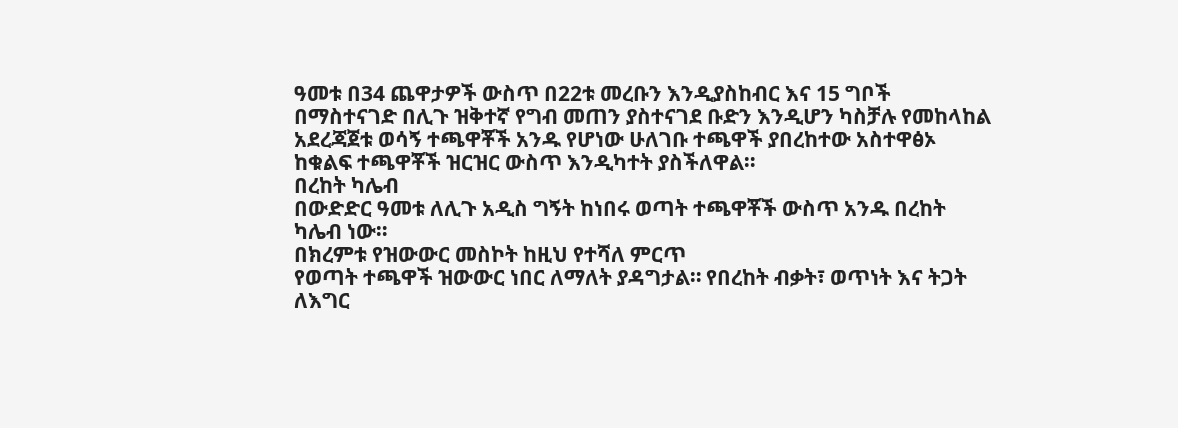ዓመቱ በ34 ጨዋታዎች ውስጥ በ22ቱ መረቡን እንዲያስከብር እና 15 ግቦች በማስተናገድ በሊጉ ዝቅተኛ የግብ መጠን ያስተናገደ ቡድን እንዲሆን ካስቻሉ የመከላከል አደረጃጀቱ ወሳኝ ተጫዋቾች አንዱ የሆነው ሁለገቡ ተጫዋች ያበረከተው አስተዋፅኦ ከቁልፍ ተጫዋቾች ዝርዝር ውስጥ እንዲካተት ያስችለዋል።
በረከት ካሌብ
በውድድር ዓመቱ ለሊጉ አዲስ ግኝት ከነበሩ ወጣት ተጫዋቾች ውስጥ አንዱ በረከት ካሌብ ነው።
በክረምቱ የዝውውር መስኮት ከዚህ የተሻለ ምርጥ
የወጣት ተጫዋች ዝውውር ነበር ለማለት ያዳግታል። የበረከት ብቃት፣ ወጥነት እና ትጋት ለእግር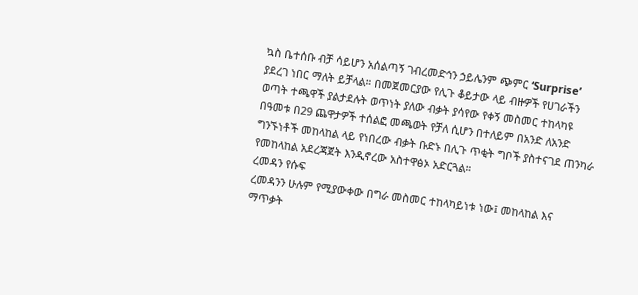ኳስ ቤተሰቡ ብቻ ሳይሆን አሰልጣኝ ገብረመድኅን ኃይሌንም ጭምር ‘Surprise’ ያደረገ ነበር ማለት ይቻላል። በመጀመርያው የሊጉ ቆይታው ላይ ብዙዎች የሀገራችን ወጣት ተጫዋች ያልታደሉት ወጥነት ያለው ብቃት ያሳየው የቀኝ መስመር ተከላካዩ በዓመቱ በ29 ጨዋታዎች ተሰልፎ መጫወት የቻለ ሲሆን በተለይም በአንድ ለአንድ ግንኙነቶች መከላከል ላይ የነበረው ብቃት ቡድኑ በሊጉ ጥቂት ግቦች ያስተናገደ ጠንካራ የመከላከል አደረጃጀት እንዲኖረው አስተዋፅኦ አድርጓል።
ረመዳን የሱፍ
ረመዳንን ሁሉም የሚያውቀው በግራ መስመር ተከላካይነቱ ነው፤ መከላከል እና ማጥቃት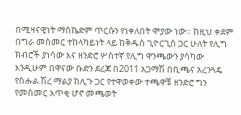በሚዛናዊነት ማስኬድም ጥርሱን የነቀለበት ሞያው ነው። ከዚህ ቀደም በግራ መስመር ተከላካይነት ላይ ከቅዱስ ጊዮርጊስ ጋር ሁለት የሊግ ክብሮች ያነሳው እና ዘንድሮ ሦስተኛ የሊግ ዋንጫውን ያሳካው እንዲሁም በዋናው ቡድን ደረጃ በ2011 አጋማሽ በቢጫና አረንጓዴ የስሑል ሽረ ማልያ ከሊጉ ጋር የተዋወቀው ተጫዋቹ ዘንድሮ ግን የመስመር አጥቂ ሆኖ መጫወት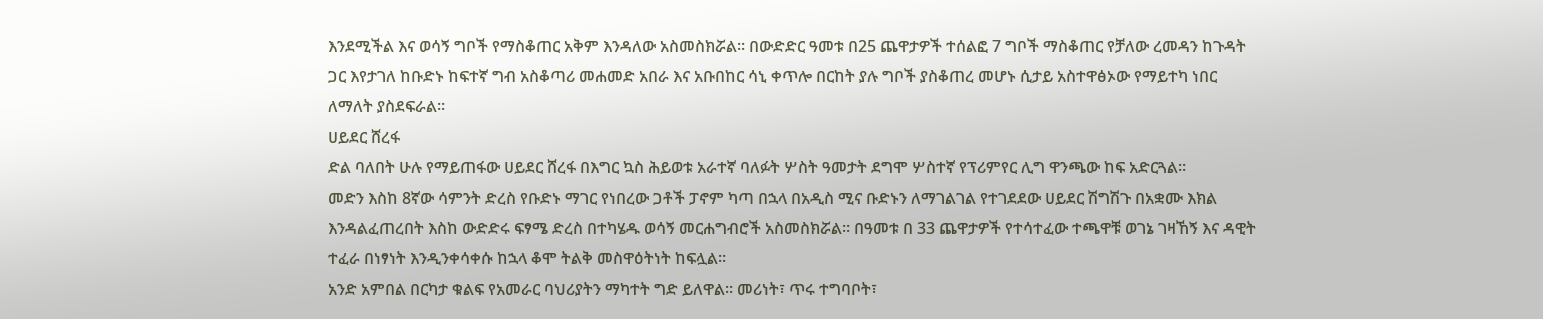እንደሚችል እና ወሳኝ ግቦች የማስቆጠር አቅም እንዳለው አስመስክሯል። በውድድር ዓመቱ በ25 ጨዋታዎች ተሰልፎ 7 ግቦች ማስቆጠር የቻለው ረመዳን ከጉዳት ጋር እየታገለ ከቡድኑ ከፍተኛ ግብ አስቆጣሪ መሐመድ አበራ እና አቡበከር ሳኒ ቀጥሎ በርከት ያሉ ግቦች ያስቆጠረ መሆኑ ሲታይ አስተዋፅኦው የማይተካ ነበር ለማለት ያስደፍራል።
ሀይደር ሸረፋ
ድል ባለበት ሁሉ የማይጠፋው ሀይደር ሸረፋ በእግር ኳስ ሕይወቱ አራተኛ ባለፉት ሦስት ዓመታት ደግሞ ሦስተኛ የፕሪምየር ሊግ ዋንጫው ከፍ አድርጓል።
መድን እስከ 8ኛው ሳምንት ድረስ የቡድኑ ማገር የነበረው ጋቶች ፓኖም ካጣ በኋላ በአዲስ ሚና ቡድኑን ለማገልገል የተገደደው ሀይደር ሽግሽጉ በአቋሙ እክል እንዳልፈጠረበት እስከ ውድድሩ ፍፃሜ ድረስ በተካሄዱ ወሳኝ መርሐግብሮች አስመስክሯል። በዓመቱ በ 33 ጨዋታዎች የተሳተፈው ተጫዋቹ ወገኔ ገዛኸኝ እና ዳዊት ተፈራ በነፃነት እንዲንቀሳቀሱ ከኋላ ቆሞ ትልቅ መስዋዕትነት ከፍሏል።
አንድ አምበል በርካታ ቁልፍ የአመራር ባህሪያትን ማካተት ግድ ይለዋል። መሪነት፣ ጥሩ ተግባቦት፣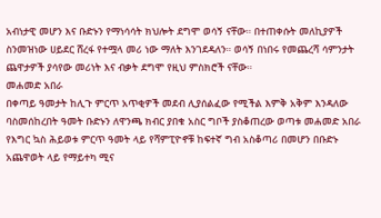አብነታዊ መሆን እና ቡድኑን የማነሳሳት ክህሎት ደግሞ ወሳኝ ናቸው። በተጠቀሱት መለኪያዎች ስንመዝነው ሀይደር ሸረፋ የተሟላ መሪ ነው ማለት እንገደዳለን። ወሳኝ በነበሩ የመጨረሻ ሳምንታት ጨዋታዎች ያሳየው መሪነት እና ብቃት ደግሞ የዚህ ምስክሮች ናቸው።
መሐመድ አበራ
በቀጣይ ዓመታት ከሊጉ ምርጥ አጥቂዎች መደብ ሊያሰልፈው የሚችል እምቅ አቅም እንዳለው ባስመሰከረበት ዓመት ቡድኑን ለዋንጫ ክብር ያበቁ አስር ግቦች ያስቆጠረው ወጣቱ መሐመድ አበራ የእግር ኳስ ሕይወቱ ምርጥ ዓመት ላይ የሻምፒዮኖቹ ከፍተኛ ግብ አስቆጣሪ በመሆን በቡድኑ አጨዋወት ላይ የማይተካ ሚና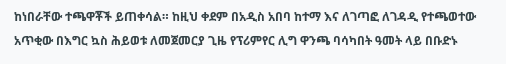ከነበራቸው ተጫዋቾች ይጠቀሳል። ከዚህ ቀደም በአዲስ አበባ ከተማ እና ለገጣፎ ለገዳዲ የተጫወተው አጥቂው በእግር ኳስ ሕይወቱ ለመጀመርያ ጊዜ የፕሪምየር ሊግ ዋንጫ ባሳካበት ዓመት ላይ በቡድኑ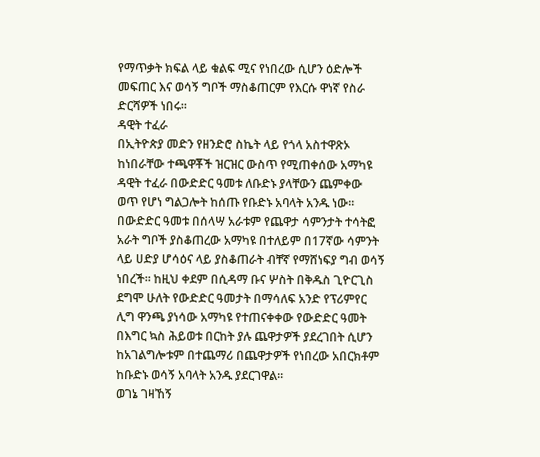የማጥቃት ክፍል ላይ ቁልፍ ሚና የነበረው ሲሆን ዕድሎች መፍጠር እና ወሳኝ ግቦች ማስቆጠርም የእርሱ ዋነኛ የስራ ድርሻዎች ነበሩ።
ዳዊት ተፈራ
በኢትዮጵያ መድን የዘንድሮ ስኬት ላይ የጎላ አስተዋጽኦ ከነበራቸው ተጫዋቾች ዝርዝር ውስጥ የሚጠቀሰው አማካዩ ዳዊት ተፈራ በውድድር ዓመቱ ለቡድኑ ያላቸውን ጨምቀው ወጥ የሆነ ግልጋሎት ከሰጡ የቡድኑ አባላት አንዱ ነው። በውድድር ዓመቱ በሰላሣ አራቱም የጨዋታ ሳምንታት ተሳትፎ አራት ግቦች ያስቆጠረው አማካዩ በተለይም በ17ኛው ሳምንት ላይ ሀድያ ሆሳዕና ላይ ያስቆጠራት ብቸኛ የማሸነፍያ ግብ ወሳኝ ነበረች። ከዚህ ቀደም በሲዳማ ቡና ሦስት በቅዱስ ጊዮርጊስ ደግሞ ሁለት የውድድር ዓመታት በማሳለፍ አንድ የፕሪምየር ሊግ ዋንጫ ያነሳው አማካዩ የተጠናቀቀው የውድድር ዓመት በእግር ኳስ ሕይወቱ በርከት ያሉ ጨዋታዎች ያደረገበት ሲሆን ከአገልግሎቱም በተጨማሪ በጨዋታዎች የነበረው አበርክቶም ከቡድኑ ወሳኝ አባላት አንዱ ያደርገዋል።
ወገኔ ገዛኸኝ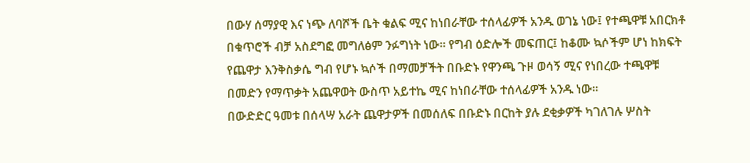በውሃ ሰማያዊ እና ነጭ ለባሾች ቤት ቁልፍ ሚና ከነበራቸው ተሰላፊዎች አንዱ ወገኔ ነው፤ የተጫዋቹ አበርክቶ በቁጥሮች ብቻ አስደግፎ መግለፅም ንፉግነት ነው። የግብ ዕድሎች መፍጠር፤ ከቆሙ ኳሶችም ሆነ ከክፍት የጨዋታ እንቅስቃሴ ግብ የሆኑ ኳሶች በማመቻችት በቡድኑ የዋንጫ ጉዞ ወሳኝ ሚና የነበረው ተጫዋቹ በመድን የማጥቃት አጨዋወት ውስጥ አይተኬ ሚና ከነበራቸው ተሰላፊዎች አንዱ ነው።
በውድድር ዓመቱ በሰላሣ አራት ጨዋታዎች በመሰለፍ በቡድኑ በርከት ያሉ ደቂቃዎች ካገለገሉ ሦስት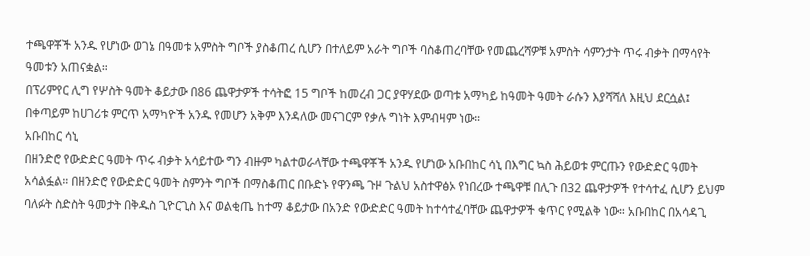ተጫዋቾች አንዱ የሆነው ወገኔ በዓመቱ አምስት ግቦች ያስቆጠረ ሲሆን በተለይም አራት ግቦች ባስቆጠረባቸው የመጨረሻዎቹ አምስት ሳምንታት ጥሩ ብቃት በማሳየት ዓመቱን አጠናቋል።
በፕሪምየር ሊግ የሦስት ዓመት ቆይታው በ86 ጨዋታዎች ተሳትፎ 15 ግቦች ከመረብ ጋር ያዋሃደው ወጣቱ አማካይ ከዓመት ዓመት ራሱን እያሻሻለ እዚህ ደርሷል፤ በቀጣይም ከሀገሪቱ ምርጥ አማካዮች አንዱ የመሆን አቅም እንዳለው መናገርም የቃሉ ግነት እምብዛም ነው።
አቡበከር ሳኒ
በዘንድሮ የውድድር ዓመት ጥሩ ብቃት አሳይተው ግን ብዙም ካልተወራላቸው ተጫዋቾች አንዱ የሆነው አቡበከር ሳኒ በእግር ኳስ ሕይወቱ ምርጡን የውድድር ዓመት አሳልፏል። በዘንድሮ የውድድር ዓመት ስምንት ግቦች በማስቆጠር በቡድኑ የዋንጫ ጉዞ ጉልህ አስተዋፅኦ የነበረው ተጫዋቹ በሊጉ በ32 ጨዋታዎች የተሳተፈ ሲሆን ይህም ባለፉት ስድስት ዓመታት በቅዱስ ጊዮርጊስ እና ወልቂጤ ከተማ ቆይታው በአንድ የውድድር ዓመት ከተሳተፈባቸው ጨዋታዎች ቁጥር የሚልቅ ነው። አቡበከር በአሳዳጊ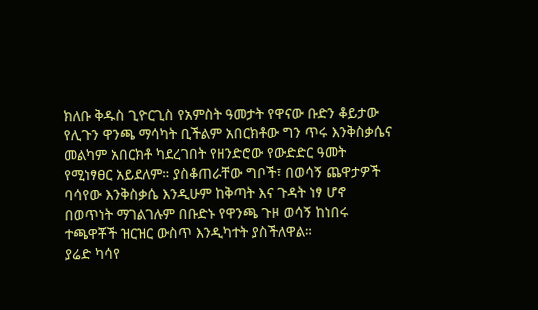ክለቡ ቅዱስ ጊዮርጊስ የአምስት ዓመታት የዋናው ቡድን ቆይታው የሊጉን ዋንጫ ማሳካት ቢችልም አበርክቶው ግን ጥሩ እንቅስቃሴና መልካም አበርክቶ ካደረገበት የዘንድሮው የውድድር ዓመት የሚነፃፀር አይደለም። ያስቆጠራቸው ግቦች፣ በወሳኝ ጨዋታዎች ባሳየው እንቅስቃሴ እንዲሁም ከቅጣት እና ጉዳት ነፃ ሆኖ በወጥነት ማገልገሉም በቡድኑ የዋንጫ ጉዞ ወሳኝ ከነበሩ ተጫዋቾች ዝርዝር ውስጥ እንዲካተት ያስችለዋል።
ያሬድ ካሳየ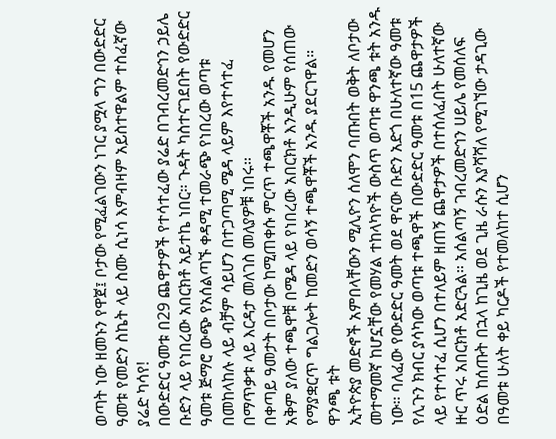ወጣት ነው ዘመኑን የዋጀ፤ ቦታው የሚፈልገውን ነገር ያሟላ ግን በውድድር ዓመቱ የመድን ስኬት ላይ ስሙ ሲነሳ እምብዛም አይስተዋልም ተስፈኛው ያሬድ ካሳየ!
በውድድር ዓመቱ በ29 ጨዋታዎች የተሳተፈው ያሬድ በገብረመድኅን ኃይሌ ቡድን ላይ የነበረው አበርክቶ አይተኬ ነበር። ጉዳት ካስተናገደበት የውድድር ዓመቱ ጅማሮ ውጭ የአሰልጣኙ ቀዳሚ ተመራጭ የነበረው ወጣቱ በመከላከሉ ላይ ብቻም ሳይሆን በተጋጣሚ ሜዳ ላይም እየተሳተፈ በማጥቃቱ ላይ እርዳታ መለገስ መለያዎቹ ነበሩ።
በቀጣይ ዓመታት በቦታው ከሚጠቀሱ ምርጥ ተጫዋቾች አንዱ የመሆን አቅም ያለው ተጫዋቹ በሜዳ ላይ የነበረው አበርክቶ እንዲሁም የሰጠው የማያቋርጥ ግልጋሎት ከመድን ወሳኝ ተጫዋቾች አንዱ ያደርገዋል።
ዋንጫ ቱት
ኢትዮጵያ መድኖች አምበላቸውን ሚሊዮን ሰለሞን ባጡበት ወቅት ለቦታው መተማመኛ ከሆኗቸው የመሃል ተከላካዮች ውስጥ ወጣቱ ዋንጫ ቱት አንዱ ነው። ባለፈው የውድድር ዓመት ወደ ዋናው ቡድን አድጎ በሁለተኛው ዓመቱ የሊጉን ክብር ያሳካው ወጣቱ ተጫዋች በውድድር ዓመቱ በ15 ጨዋታዎች ላይ የተሳተፈ ሲሆን በተለይም ዘጠኝ ጨዋታዎች በተሰለፈበት ሁለተኛው ዙር ጥሩ አበርክቶ አድርጓል። አሰልጣኝ ገብረመድኅን ሀይሌ የመሰለፍ ዕድል ከሰጡት በኋላ ከጊዜ ወደ ጊዜ ራሱን እያሻሻለ የሚገኘው ታዳጊው በዓመቱ ሁለት ቀይ ካርዶች የተመለከተ ሲሆን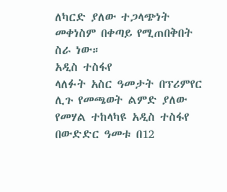ለካርድ ያለው ተጋላጭነት መቀነስም በቀጣይ የሚጠበቅበት ስራ ነው።
አዲስ ተስፋየ
ላለፉት አስር ዓመታት በፕሪምየር ሊጉ የመጫወት ልምድ ያለው የመሃል ተከላካዩ አዲስ ተስፋየ በውድድር ዓመቱ በ12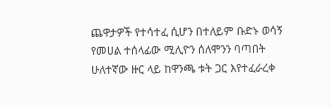ጨዋታዎች የተሳተፈ ሲሆን በተለይም ቡድኑ ወሳኝ የመሀል ተሰላፊው ሚሊዮን ሰለሞንን ባጣበት ሁለተኛው ዙር ላይ ከዋንጫ ቱት ጋር እየተፈራረቀ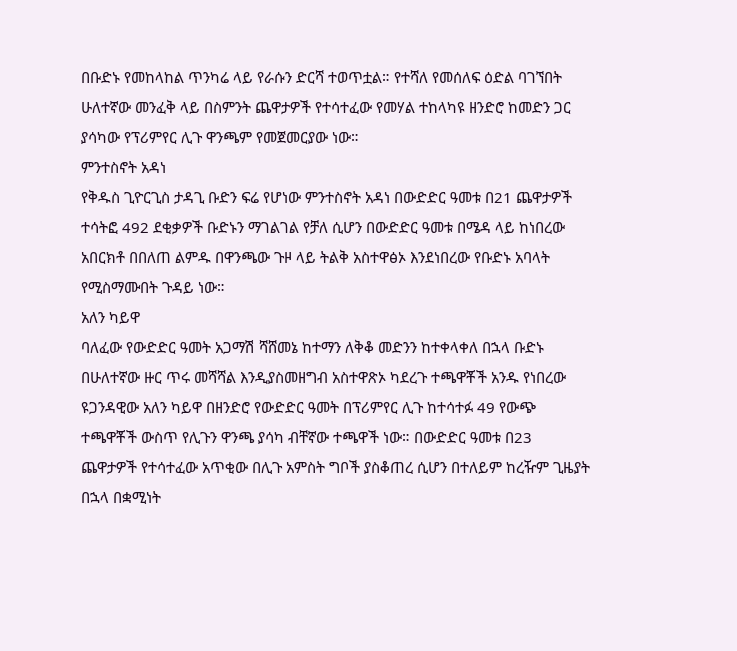በቡድኑ የመከላከል ጥንካሬ ላይ የራሱን ድርሻ ተወጥቷል። የተሻለ የመሰለፍ ዕድል ባገኘበት ሁለተኛው መንፈቅ ላይ በስምንት ጨዋታዎች የተሳተፈው የመሃል ተከላካዩ ዘንድሮ ከመድን ጋር ያሳካው የፕሪምየር ሊጉ ዋንጫም የመጀመርያው ነው።
ምንተስኖት አዳነ
የቅዱስ ጊዮርጊስ ታዳጊ ቡድን ፍሬ የሆነው ምንተስኖት አዳነ በውድድር ዓመቱ በ21 ጨዋታዎች ተሳትፎ 492 ደቂቃዎች ቡድኑን ማገልገል የቻለ ሲሆን በውድድር ዓመቱ በሜዳ ላይ ከነበረው አበርክቶ በበለጠ ልምዱ በዋንጫው ጉዞ ላይ ትልቅ አስተዋፅኦ እንደነበረው የቡድኑ አባላት የሚስማሙበት ጉዳይ ነው።
አለን ካይዋ
ባለፈው የውድድር ዓመት አጋማሽ ሻሸመኔ ከተማን ለቅቆ መድንን ከተቀላቀለ በኋላ ቡድኑ በሁለተኛው ዙር ጥሩ መሻሻል እንዲያስመዘግብ አስተዋጽኦ ካደረጉ ተጫዋቾች አንዱ የነበረው ዩጋንዳዊው አለን ካይዋ በዘንድሮ የውድድር ዓመት በፕሪምየር ሊጉ ከተሳተፉ 49 የውጭ ተጫዋቾች ውስጥ የሊጉን ዋንጫ ያሳካ ብቸኛው ተጫዋች ነው። በውድድር ዓመቱ በ23 ጨዋታዎች የተሳተፈው አጥቂው በሊጉ አምስት ግቦች ያስቆጠረ ሲሆን በተለይም ከረዥም ጊዜያት በኋላ በቋሚነት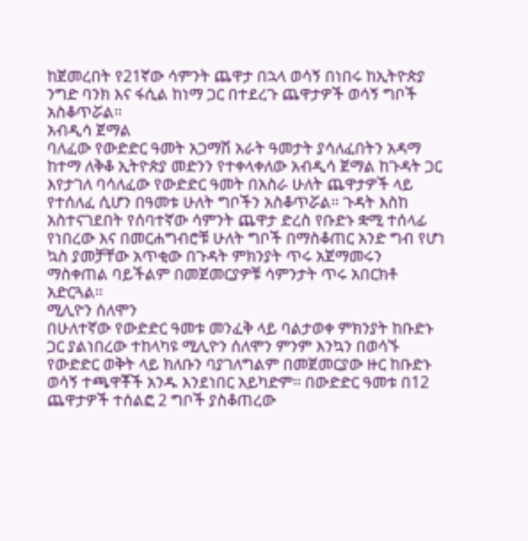ከጀመረበት የ21ኛው ሳምንት ጨዋታ በኋላ ወሳኝ በነበሩ ከኢትዮጵያ ንግድ ባንክ እና ፋሲል ከነማ ጋር በተደረጉ ጨዋታዎች ወሳኝ ግቦች አስቆጥሯል።
አብዲሳ ጀማል
ባለፈው የውድድር ዓመት አጋማሽ አራት ዓመታት ያሳለፈበትን አዳማ ከተማ ለቅቆ ኢትዮጵያ መድንን የተቀላቀለው አብዲሳ ጀማል ከጉዳት ጋር እየታገለ ባሳለፈው የውድድር ዓመት በአስራ ሁለት ጨዋታዎች ላይ የተሰለፈ ሲሆን በዓመቱ ሁለት ግቦችን አስቆጥሯል። ጉዳት እስከ አስተናገደበት የሰባተኛው ሳምንት ጨዋታ ድረስ የቡድኑ ቋሚ ተሰላፊ የነበረው እና በመርሐግብሮቹ ሁለት ግቦች በማስቆጠር አንድ ግብ የሆነ ኳስ ያመቻቸው አጥቂው በጉዳት ምክንያት ጥሩ አጀማመሩን ማስቀጠል ባይችልም በመጀመርያዎቹ ሳምንታት ጥሩ አበርክቶ አድርጓል።
ሚሊዮን ሰለሞን
በሁለተኛው የውድድር ዓመቱ መንፈቅ ላይ ባልታወቀ ምክንያት ከቡድኑ ጋር ያልነበረው ተከላካዩ ሚሊዮን ሰለሞን ምንም እንኳን በወሳኙ የውድድር ወቅት ላይ ክለቡን ባያገለግልም በመጀመርያው ዙር ከቡድኑ ወሳኝ ተጫዋቾች አንዱ እንደነበር አይካድም። በውድድር ዓመቱ በ12 ጨዋታዎች ተሰልፎ 2 ግቦች ያስቆጠረው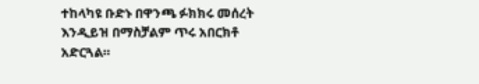ተከላካዩ ቡድኑ በዋንጫ ፉክክሩ መሰረት እንዲይዝ በማስቻልም ጥሩ አበርክቶ አድርጓል።